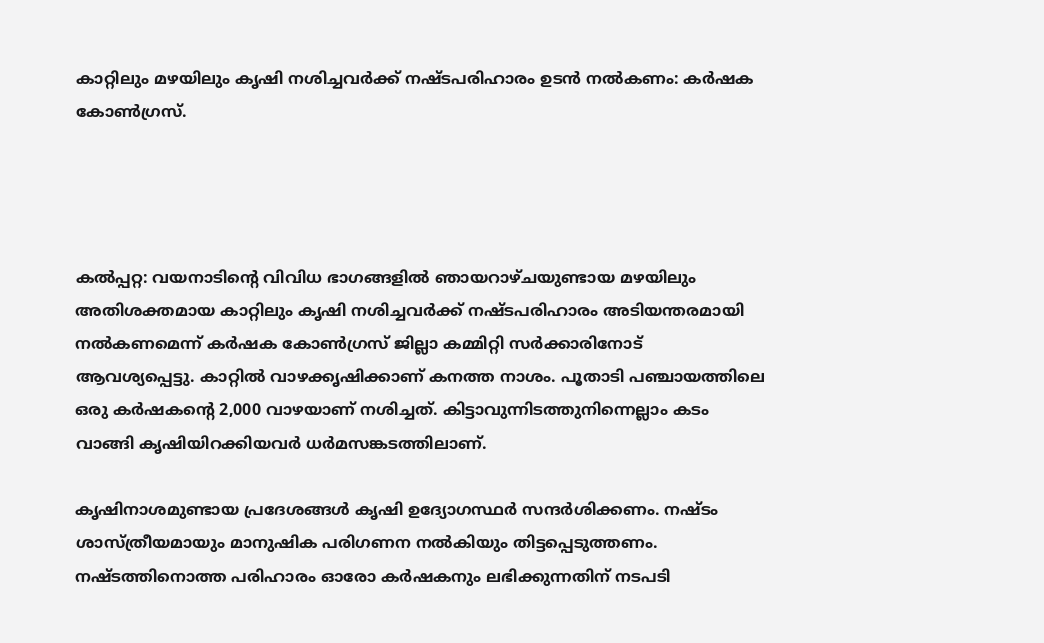കാറ്റിലും മഴയിലും കൃഷി നശിച്ചവര്‍ക്ക് നഷ്ടപരിഹാരം ഉടന്‍ നല്‍കണം: കര്‍ഷക കോണ്‍ഗ്രസ്.




കല്‍പ്പറ്റ: വയനാടിന്റെ വിവിധ ഭാഗങ്ങളില്‍ ഞായറാഴ്ചയുണ്ടായ മഴയിലും അതിശക്തമായ കാറ്റിലും കൃഷി നശിച്ചവര്‍ക്ക് നഷ്ടപരിഹാരം അടിയന്തരമായി നല്‍കണമെന്ന് കര്‍ഷക കോണ്‍ഗ്രസ് ജില്ലാ കമ്മിറ്റി സര്‍ക്കാരിനോട് ആവശ്യപ്പെട്ടു. കാറ്റില്‍ വാഴക്കൃഷിക്കാണ് കനത്ത നാശം. പൂതാടി പഞ്ചായത്തിലെ ഒരു കര്‍ഷകന്റെ 2,000 വാഴയാണ് നശിച്ചത്. കിട്ടാവുന്നിടത്തുനിന്നെല്ലാം കടം വാങ്ങി കൃഷിയിറക്കിയവര്‍ ധര്‍മസങ്കടത്തിലാണ്.

കൃഷിനാശമുണ്ടായ പ്രദേശങ്ങള്‍ കൃഷി ഉദ്യോഗസ്ഥര്‍ സന്ദര്‍ശിക്കണം. നഷ്ടം ശാസ്ത്രീയമായും മാനുഷിക പരിഗണന നല്‍കിയും തിട്ടപ്പെടുത്തണം. നഷ്ടത്തിനൊത്ത പരിഹാരം ഓരോ കര്‍ഷകനും ലഭിക്കുന്നതിന് നടപടി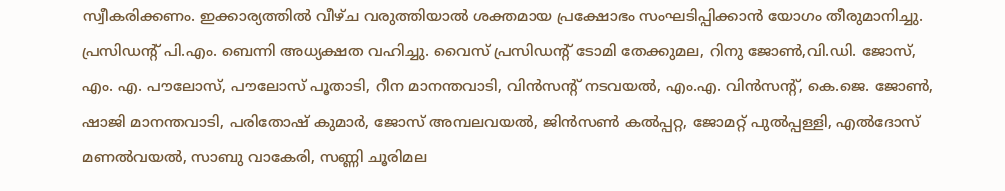സ്വീകരിക്കണം. ഇക്കാര്യത്തില്‍ വീഴ്ച വരുത്തിയാല്‍ ശക്തമായ പ്രക്ഷോഭം സംഘടിപ്പിക്കാന്‍ യോഗം തീരുമാനിച്ചു. പ്രസിഡന്റ് പി.എം. ബെന്നി അധ്യക്ഷത വഹിച്ചു. വൈസ് പ്രസിഡന്റ് ടോമി തേക്കുമല, റിനു ജോണ്‍,വി.ഡി. ജോസ്, എം. എ. പൗലോസ്, പൗലോസ് പൂതാടി, റീന മാനന്തവാടി, വിന്‍സന്റ് നടവയല്‍, എം.എ. വിന്‍സന്റ്, കെ.ജെ. ജോണ്‍, ഷാജി മാനന്തവാടി, പരിതോഷ് കുമാര്‍, ജോസ് അമ്പലവയല്‍, ജിന്‍സണ്‍ കല്‍പ്പറ്റ, ജോമറ്റ് പുല്‍പ്പള്ളി, എല്‍ദോസ് മണല്‍വയല്‍, സാബു വാകേരി, സണ്ണി ചൂരിമല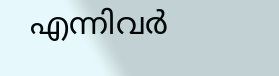എന്നിവര്‍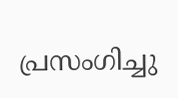പ്രസംഗിച്ചു